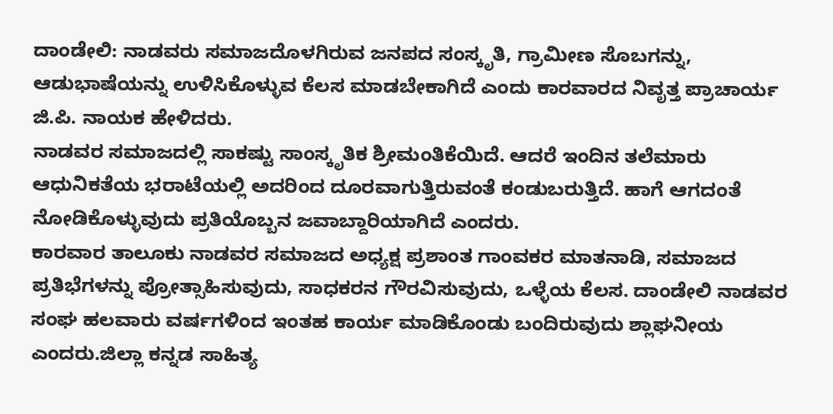ದಾಂಡೇಲಿ: ನಾಡವರು ಸಮಾಜದೊಳಗಿರುವ ಜನಪದ ಸಂಸ್ಕೃತಿ, ಗ್ರಾಮೀಣ ಸೊಬಗನ್ನು, ಆಡುಭಾಷೆಯನ್ನು ಉಳಿಸಿಕೊಳ್ಳುವ ಕೆಲಸ ಮಾಡಬೇಕಾಗಿದೆ ಎಂದು ಕಾರವಾರದ ನಿವೃತ್ತ ಪ್ರಾಚಾರ್ಯ ಜಿ.ಪಿ. ನಾಯಕ ಹೇಳಿದರು.
ನಾಡವರ ಸಮಾಜದಲ್ಲಿ ಸಾಕಷ್ಟು ಸಾಂಸ್ಕೃತಿಕ ಶ್ರೀಮಂತಿಕೆಯಿದೆ. ಆದರೆ ಇಂದಿನ ತಲೆಮಾರು ಆಧುನಿಕತೆಯ ಭರಾಟೆಯಲ್ಲಿ ಅದರಿಂದ ದೂರವಾಗುತ್ತಿರುವಂತೆ ಕಂಡುಬರುತ್ತಿದೆ. ಹಾಗೆ ಆಗದಂತೆ ನೋಡಿಕೊಳ್ಳುವುದು ಪ್ರತಿಯೊಬ್ಬನ ಜವಾಬ್ದಾರಿಯಾಗಿದೆ ಎಂದರು.
ಕಾರವಾರ ತಾಲೂಕು ನಾಡವರ ಸಮಾಜದ ಅಧ್ಯಕ್ಷ ಪ್ರಶಾಂತ ಗಾಂವಕರ ಮಾತನಾಡಿ, ಸಮಾಜದ ಪ್ರತಿಭೆಗಳನ್ನು ಪ್ರೋತ್ಸಾಹಿಸುವುದು, ಸಾಧಕರನ ಗೌರವಿಸುವುದು, ಒಳ್ಳೆಯ ಕೆಲಸ. ದಾಂಡೇಲಿ ನಾಡವರ ಸಂಘ ಹಲವಾರು ವರ್ಷಗಳಿಂದ ಇಂತಹ ಕಾರ್ಯ ಮಾಡಿಕೊಂಡು ಬಂದಿರುವುದು ಶ್ಲಾಘನೀಯ ಎಂದರು.ಜಿಲ್ಲಾ ಕನ್ನಡ ಸಾಹಿತ್ಯ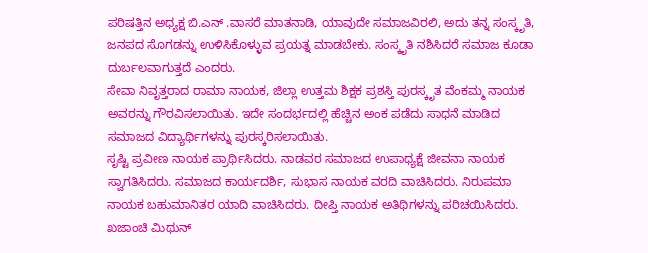ಪರಿಷತ್ತಿನ ಅಧ್ಯಕ್ಷ ಬಿ.ಎನ್ .ವಾಸರೆ ಮಾತನಾಡಿ, ಯಾವುದೇ ಸಮಾಜವಿರಲಿ, ಅದು ತನ್ನ ಸಂಸ್ಕೃತಿ, ಜನಪದ ಸೊಗಡನ್ನು ಉಳಿಸಿಕೊಳ್ಳುವ ಪ್ರಯತ್ನ ಮಾಡಬೇಕು. ಸಂಸ್ಕೃತಿ ನಶಿಸಿದರೆ ಸಮಾಜ ಕೂಡಾ ದುರ್ಬಲವಾಗುತ್ತದೆ ಎಂದರು.
ಸೇವಾ ನಿವೃತ್ತರಾದ ರಾಮಾ ನಾಯಕ, ಜಿಲ್ಲಾ ಉತ್ತಮ ಶಿಕ್ಷಕ ಪ್ರಶಸ್ತಿ ಪುರಸ್ಕೃತ ವೆಂಕಮ್ಮ ನಾಯಕ ಅವರನ್ನು ಗೌರವಿಸಲಾಯಿತು. ಇದೇ ಸಂದರ್ಭದಲ್ಲಿ ಹೆಚ್ಚಿನ ಅಂಕ ಪಡೆದು ಸಾಧನೆ ಮಾಡಿದ ಸಮಾಜದ ವಿದ್ಯಾರ್ಥಿಗಳನ್ನು ಪುರಸ್ಕರಿಸಲಾಯಿತು.
ಸೃಷ್ಟಿ ಪ್ರವೀಣ ನಾಯಕ ಪ್ರಾರ್ಥಿಸಿದರು. ನಾಡವರ ಸಮಾಜದ ಉಪಾಧ್ಯಕ್ಷೆ ಜೀವನಾ ನಾಯಕ ಸ್ವಾಗತಿಸಿದರು. ಸಮಾಜದ ಕಾರ್ಯದರ್ಶಿ, ಸುಭಾಸ ನಾಯಕ ವರದಿ ವಾಚಿಸಿದರು. ನಿರುಪಮಾ ನಾಯಕ ಬಹುಮಾನಿತರ ಯಾದಿ ವಾಚಿಸಿದರು. ದೀಪ್ತಿ ನಾಯಕ ಅತಿಥಿಗಳನ್ನು ಪರಿಚಯಿಸಿದರು. ಖಜಾಂಚಿ ಮಿಥುನ್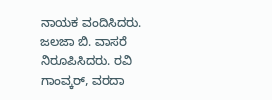ನಾಯಕ ವಂದಿಸಿದರು. ಜಲಜಾ ಬಿ. ವಾಸರೆ ನಿರೂಪಿಸಿದರು. ರವಿ ಗಾಂವ್ಕರ್, ವರದಾ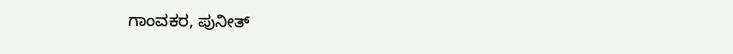ಗಾಂವಕರ, ಪುನೀತ್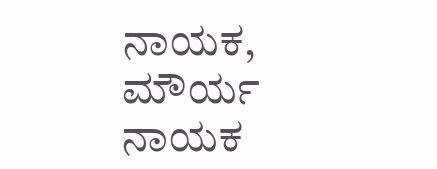ನಾಯಕ, ಮೌರ್ಯ ನಾಯಕ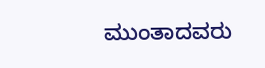ಮುಂತಾದವರು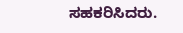ಸಹಕರಿಸಿದರು.